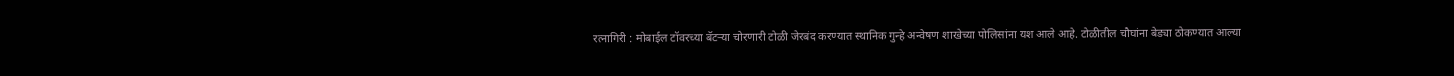रत्नागिरी : मोबाईल टॉवरच्या बॅटऱ्या चोरणारी टोळी जेरबंद करण्यात स्थानिक गुन्हे अन्वेषण शाखेच्या पोलिसांना यश आले आहे. टोळीतील चौघांना बेड्या ठोकण्यात आल्या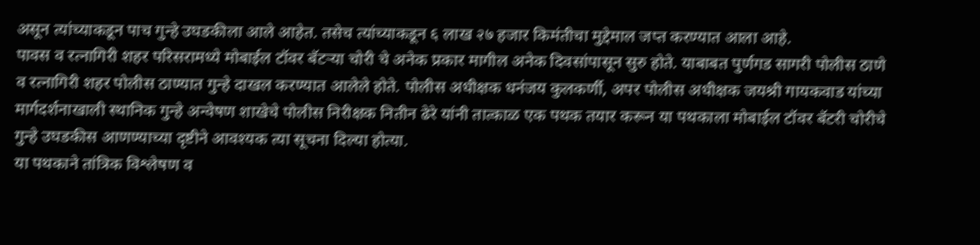असून त्यांच्याकडून पाच गुन्हे उघडकीला आले आहेत. तसेच त्यांच्याकडून ६ लाख २७ हजार किमंतीचा मुद्देमाल जप्त करण्यात आला आहे.
पावस व रत्नागिरी शहर परिसरामध्ये मोबाईल टॉवर बॅटऱ्या चोरी चे अनेक प्रकार मागील अनेक दिवसांपासून सुरु होते. याबाबत पुर्णगड सागरी पोलीस ठाणे व रत्नागिरी शहर पोलीस ठाण्यात गुन्हे दाखल करण्यात आलेले होते. पोलीस अधीक्षक धनंजय कुलकर्णी, अपर पोलीस अधीक्षक जयश्री गायकवाड यांच्या मार्गदर्शनाखाली स्थानिक गुन्हे अन्वेषण शाखेचे पोलीस निरीक्षक नितीन ढेरे यांनी तात्काळ एक पथक तयार करून या पथकाला मोबाईल टॉवर बॅटरी चोरीचे गुन्हे उघडकीस आणण्याच्या दृष्टीने आवश्यक त्या सूचना दिल्या होत्या.
या पथकाने तांत्रिक विश्लेषण व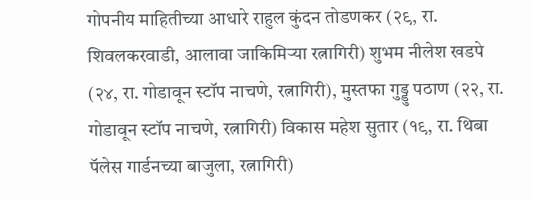गोपनीय माहितीच्या आधारे राहुल कुंदन तोडणकर (२९, रा. शिवलकरवाडी, आलावा जाकिमिऱ्या रत्नागिरी) शुभम नीलेश खडपे (२४, रा. गोडावून स्टॉप नाचणे, रत्नागिरी), मुस्तफा गुड्डु पठाण (२२, रा. गोडावून स्टॉप नाचणे, रत्नागिरी) विकास महेश सुतार (१९, रा. थिबा पॅलेस गार्डनच्या बाजुला, रत्नागिरी)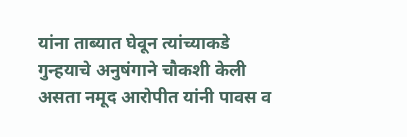यांना ताब्यात घेवून त्यांच्याकडे गुन्हयाचे अनुषंगाने चौकशी केली असता नमूद आरोपीत यांनी पावस व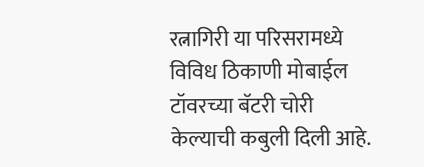रत्नागिरी या परिसरामध्ये विविध ठिकाणी मोबाईल टॉवरच्या बॅटरी चोरी केल्याची कबुली दिली आहे.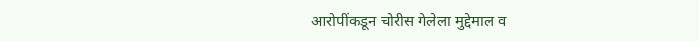आरोपींकडून चोरीस गेलेला मुद्देमाल व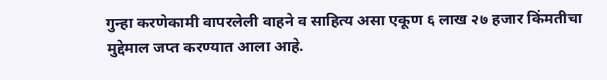गुन्हा करणेकामी वापरलेली वाहने व साहित्य असा एकूण ६ लाख २७ हजार किंमतीचा मुद्देमाल जप्त करण्यात आला आहे.